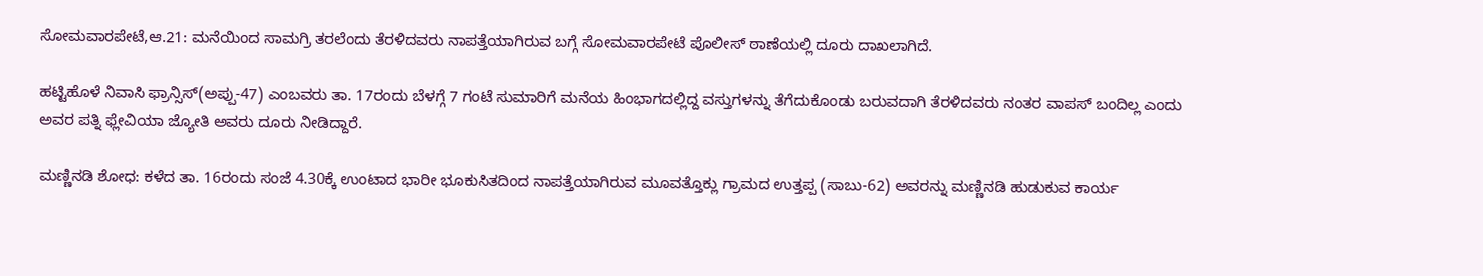ಸೋಮವಾರಪೇಟೆ,ಆ.21: ಮನೆಯಿಂದ ಸಾಮಗ್ರಿ ತರಲೆಂದು ತೆರಳಿದವರು ನಾಪತ್ತೆಯಾಗಿರುವ ಬಗ್ಗೆ ಸೋಮವಾರಪೇಟೆ ಪೊಲೀಸ್ ಠಾಣೆಯಲ್ಲಿ ದೂರು ದಾಖಲಾಗಿದೆ.

ಹಟ್ಟಿಹೊಳೆ ನಿವಾಸಿ ಫ್ರಾನ್ಸಿಸ್(ಅಪ್ಪು-47) ಎಂಬವರು ತಾ. 17ರಂದು ಬೆಳಗ್ಗೆ 7 ಗಂಟೆ ಸುಮಾರಿಗೆ ಮನೆಯ ಹಿಂಭಾಗದಲ್ಲಿದ್ದ ವಸ್ತುಗಳನ್ನು ತೆಗೆದುಕೊಂಡು ಬರುವದಾಗಿ ತೆರಳಿದವರು ನಂತರ ವಾಪಸ್ ಬಂದಿಲ್ಲ ಎಂದು ಅವರ ಪತ್ನಿ ಫ್ಲೇವಿಯಾ ಜ್ಯೋತಿ ಅವರು ದೂರು ನೀಡಿದ್ದಾರೆ.

ಮಣ್ಣಿನಡಿ ಶೋಧ: ಕಳೆದ ತಾ. 16ರಂದು ಸಂಜೆ 4.30ಕ್ಕೆ ಉಂಟಾದ ಭಾರೀ ಭೂಕುಸಿತದಿಂದ ನಾಪತ್ತೆಯಾಗಿರುವ ಮೂವತ್ತೊಕ್ಲು ಗ್ರಾಮದ ಉತ್ತಪ್ಪ (ಸಾಬು-62) ಅವರನ್ನು ಮಣ್ಣಿನಡಿ ಹುಡುಕುವ ಕಾರ್ಯ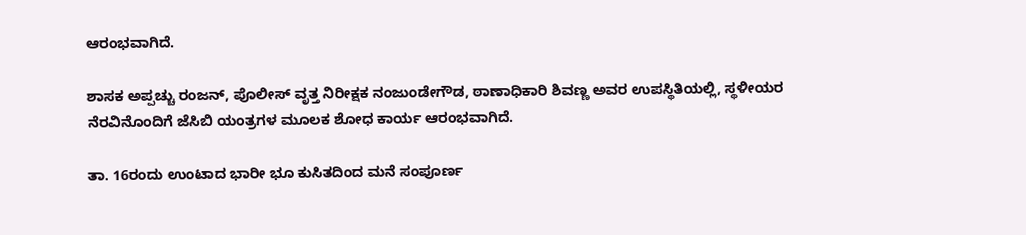ಆರಂಭವಾಗಿದೆ.

ಶಾಸಕ ಅಪ್ಪಚ್ಚು ರಂಜನ್, ಪೊಲೀಸ್ ವೃತ್ತ ನಿರೀಕ್ಷಕ ನಂಜುಂಡೇಗೌಡ, ಠಾಣಾಧಿಕಾರಿ ಶಿವಣ್ಣ ಅವರ ಉಪಸ್ಥಿತಿಯಲ್ಲಿ, ಸ್ಥಳೀಯರ ನೆರವಿನೊಂದಿಗೆ ಜೆಸಿಬಿ ಯಂತ್ರಗಳ ಮೂಲಕ ಶೋಧ ಕಾರ್ಯ ಆರಂಭವಾಗಿದೆ.

ತಾ. 16ರಂದು ಉಂಟಾದ ಭಾರೀ ಭೂ ಕುಸಿತದಿಂದ ಮನೆ ಸಂಪೂರ್ಣ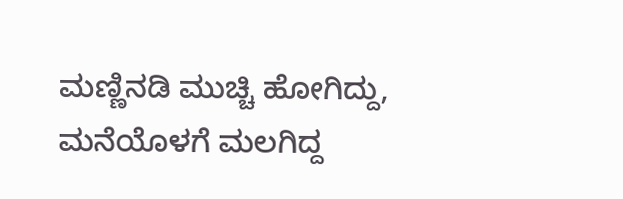ಮಣ್ಣಿನಡಿ ಮುಚ್ಚಿ ಹೋಗಿದ್ದು, ಮನೆಯೊಳಗೆ ಮಲಗಿದ್ದ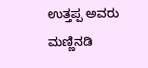ಉತ್ತಪ್ಪ ಅವರು ಮಣ್ಣಿನಡಿ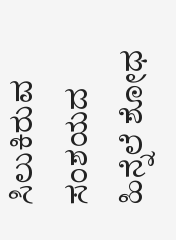ಸಿಲುಕಿರುವ ಸಂಶಯದ ಹಿನ್ನೆಲೆ ಶೋಧ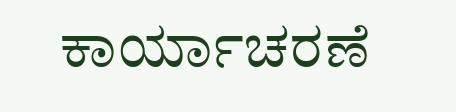ಕಾರ್ಯಾಚರಣೆ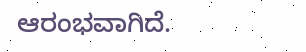ಆರಂಭವಾಗಿದೆ.